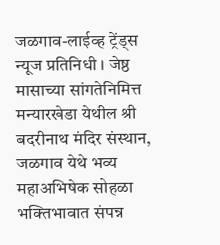जळगाव-लाईव्ह ट्रेंड्स न्यूज प्रतिनिधी । जेष्ठ मासाच्या सांगतेनिमित्त मन्यारखेडा येथील श्री बदरीनाथ मंदिर संस्थान, जळगाव येथे भव्य महाअभिषेक सोहळा भक्तिभावात संपन्न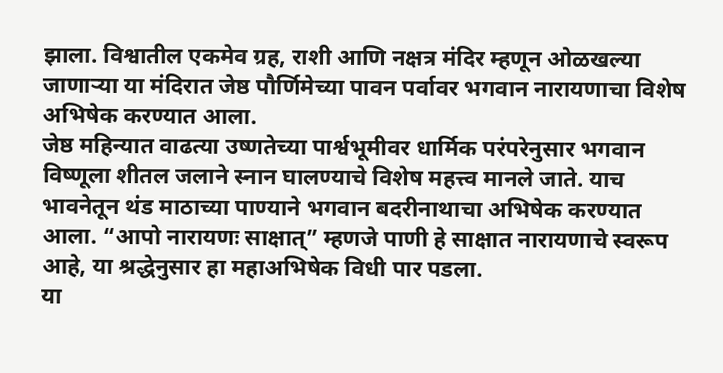झाला. विश्वातील एकमेव ग्रह, राशी आणि नक्षत्र मंदिर म्हणून ओळखल्या जाणाऱ्या या मंदिरात जेष्ठ पौर्णिमेच्या पावन पर्वावर भगवान नारायणाचा विशेष अभिषेक करण्यात आला.
जेष्ठ महिन्यात वाढत्या उष्णतेच्या पार्श्वभूमीवर धार्मिक परंपरेनुसार भगवान विष्णूला शीतल जलाने स्नान घालण्याचे विशेष महत्त्व मानले जाते. याच भावनेतून थंड माठाच्या पाण्याने भगवान बदरीनाथाचा अभिषेक करण्यात आला. “आपो नारायणः साक्षात्” म्हणजे पाणी हे साक्षात नारायणाचे स्वरूप आहे, या श्रद्धेनुसार हा महाअभिषेक विधी पार पडला.
या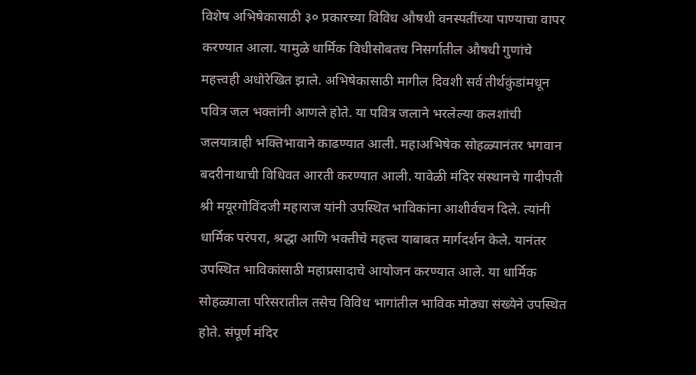विशेष अभिषेकासाठी ३० प्रकारच्या विविध औषधी वनस्पतींच्या पाण्याचा वापर करण्यात आला. यामुळे धार्मिक विधीसोबतच निसर्गातील औषधी गुणांचे महत्त्वही अधोरेखित झाले. अभिषेकासाठी मागील दिवशी सर्व तीर्थकुंडांमधून पवित्र जल भक्तांनी आणले होते. या पवित्र जलाने भरलेल्या कलशांची जलयात्राही भक्तिभावाने काढण्यात आली. महाअभिषेक सोहळ्यानंतर भगवान बदरीनाथाची विधिवत आरती करण्यात आली. यावेळी मंदिर संस्थानचे गादीपती श्री मयूरगोविंदजी महाराज यांनी उपस्थित भाविकांना आशीर्वचन दिले. त्यांनी धार्मिक परंपरा, श्रद्धा आणि भक्तीचे महत्त्व याबाबत मार्गदर्शन केले. यानंतर उपस्थित भाविकांसाठी महाप्रसादाचे आयोजन करण्यात आले. या धार्मिक सोहळ्याला परिसरातील तसेच विविध भागांतील भाविक मोठ्या संख्येने उपस्थित होते. संपूर्ण मंदिर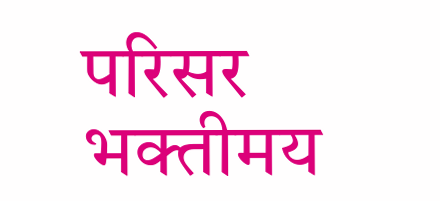परिसर भक्तीमय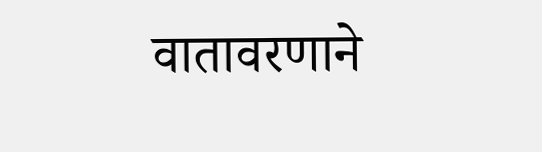वातावरणाने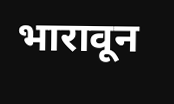भारावून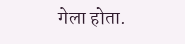गेला होता.